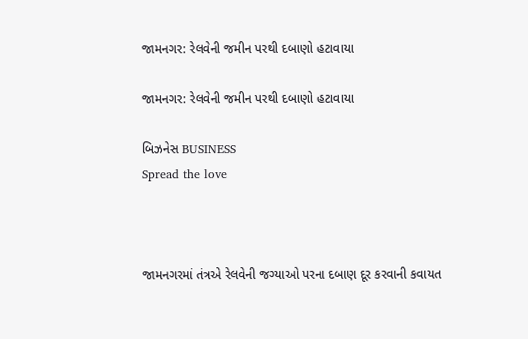જામનગર: રેલવેની જમીન પરથી દબાણો હટાવાયા

જામનગર: રેલવેની જમીન પરથી દબાણો હટાવાયા

બિઝનેસ BUSINESS
Spread the love



જામનગરમાં તંત્રએ રેલવેની જગ્યાઓ પરના દબાણ દૂર કરવાની કવાયત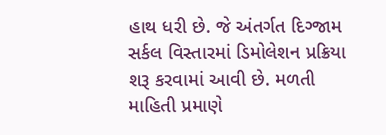હાથ ધરી છે. જે અંતર્ગત દિગ્જામ સર્કલ વિસ્તારમાં ડિમોલેશન પ્રક્રિયા શરૂ કરવામાં આવી છે. મળતી માહિતી પ્રમાણે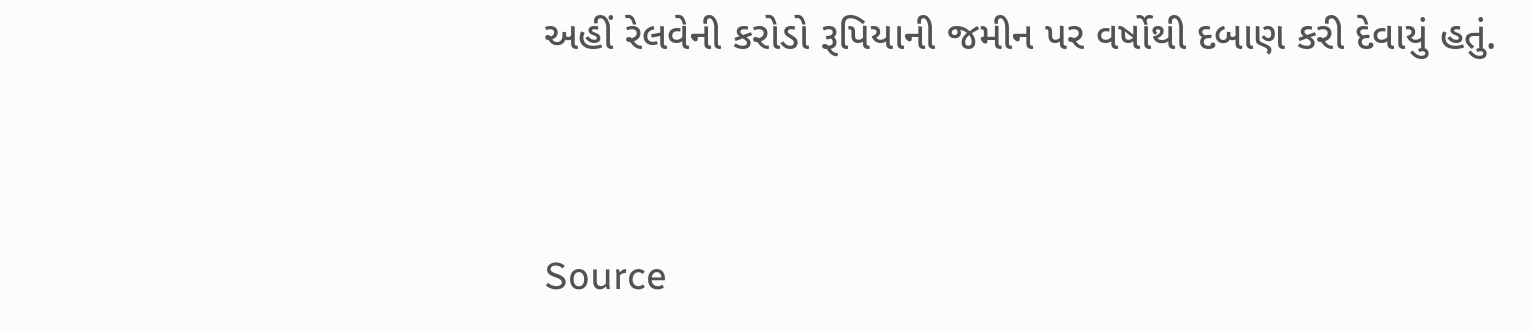અહીં રેલવેની કરોડો રૂપિયાની જમીન પર વર્ષોથી દબાણ કરી દેવાયું હતું.



Source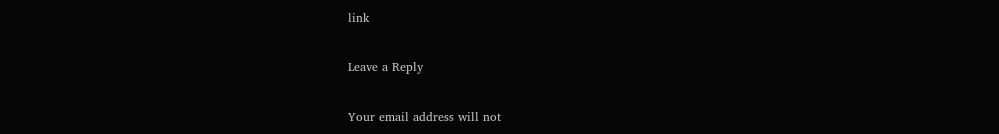link

Leave a Reply

Your email address will not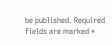be published. Required fields are marked *